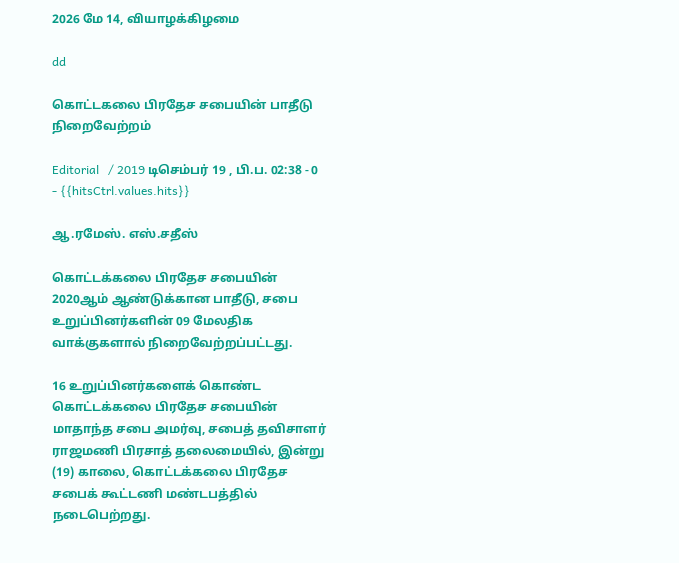2026 மே 14, வியாழக்கிழமை

dd

கொட்டகலை பிரதேச சபையின் பாதீடு நிறைவேற்றம்

Editorial   / 2019 டிசெம்பர் 19 , பி.ப. 02:38 - 0     - {{hitsCtrl.values.hits}}

ஆ.ரமேஸ். எஸ்.சதீஸ்

கொட்டக்கலை பிரதேச சபையின் 2020ஆம் ஆண்டுக்கான பாதீடு, சபை உறுப்பினர்களின் 09 மேலதிக வாக்குகளால் நிறைவேற்றப்பட்டது.

16 உறுப்பினர்களைக் கொண்ட கொட்டக்கலை பிரதேச சபையின் மாதாந்த சபை அமர்வு, சபைத் தவிசாளர் ராஜமணி பிரசாத் தலைமையில், இன்று (19) காலை, கொட்டக்கலை பிரதேச சபைக் கூட்டணி மண்டபத்தில் நடைபெற்றது.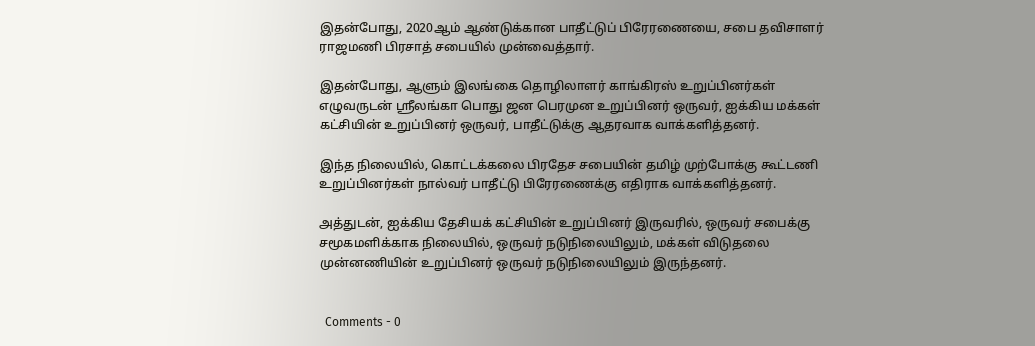இதன்போது, 2020ஆம் ஆண்டுக்கான பாதீட்டுப் பிரேரணையை, சபை தவிசாளர் ராஜமணி பிரசாத் சபையில் முன்வைத்தார்.

இதன்போது, ஆளும் இலங்கை தொழிலாளர் காங்கிரஸ் உறுப்பினர்கள் எழுவருடன் ஸ்ரீலங்கா பொது ஜன பெரமுன உறுப்பினர் ஒருவர், ஐக்கிய மக்கள் கட்சியின் உறுப்பினர் ஒருவர், பாதீட்டுக்கு ஆதரவாக வாக்களித்தனர்.

இந்த நிலையில், கொட்டக்கலை பிரதேச சபையின் தமிழ் முற்போக்கு கூட்டணி உறுப்பினர்கள் நால்வர் பாதீட்டு பிரேரணைக்கு எதிராக வாக்களித்தனர்.

அத்துடன், ஐக்கிய தேசியக் கட்சியின் உறுப்பினர் இருவரில், ஒருவர் சபைக்கு சமூகமளிக்காக நிலையில், ஒருவர் நடுநிலையிலும், மக்கள் விடுதலை முன்னணியின் உறுப்பினர் ஒருவர் நடுநிலையிலும் இருந்தனர்.


  Comments - 0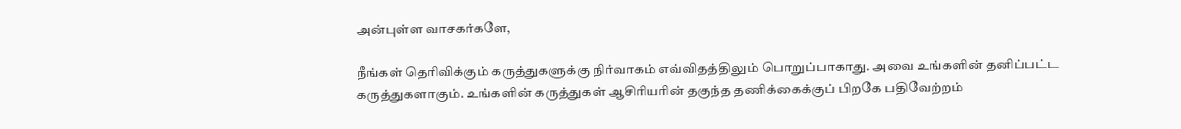அன்புள்ள வாசகர்களே,

நீங்கள் தெரிவிக்கும் கருத்துகளுக்கு நிர்வாகம் எவ்விதத்திலும் பொறுப்பாகாது. அவை உங்களின் தனிப்பட்ட கருத்துகளாகும். உங்களின் கருத்துகள் ஆசிரியரின் தகுந்த தணிக்கைக்குப் பிறகே பதிவேற்றம்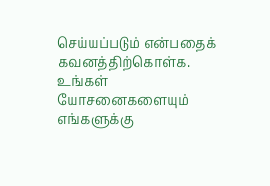செய்யப்படும் என்பதைக் கவனத்திற்கொள்க. உங்கள் யோசனைகளையும் எங்களுக்கு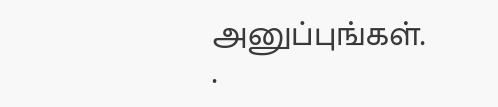அனுப்புங்கள். .